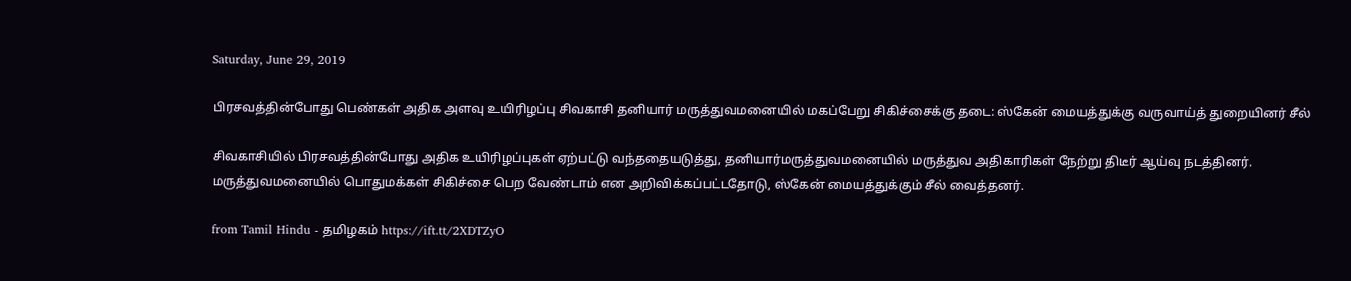Saturday, June 29, 2019

பிரசவத்தின்போது பெண்கள் அதிக அளவு உயிரிழப்பு சிவகாசி தனியார் மருத்துவமனையில் மகப்பேறு சிகிச்சைக்கு தடை: ஸ்கேன் மையத்துக்கு வருவாய்த் துறையினர் சீல்

சிவகாசியில் பிரசவத்தின்போது அதிக உயிரிழப்புகள் ஏற்பட்டு வந்ததையடுத்து, தனியார்மருத்துவமனையில் மருத்துவ அதிகாரிகள் நேற்று திடீர் ஆய்வு நடத்தினர். மருத்துவமனையில் பொதுமக்கள் சிகிச்சை பெற வேண்டாம் என அறிவிக்கப்பட்டதோடு, ஸ்கேன் மையத்துக்கும் சீல் வைத்தனர்.

from Tamil Hindu - தமிழகம் https://ift.tt/2XDTZyO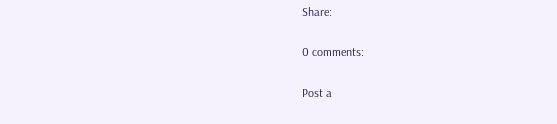Share:

0 comments:

Post a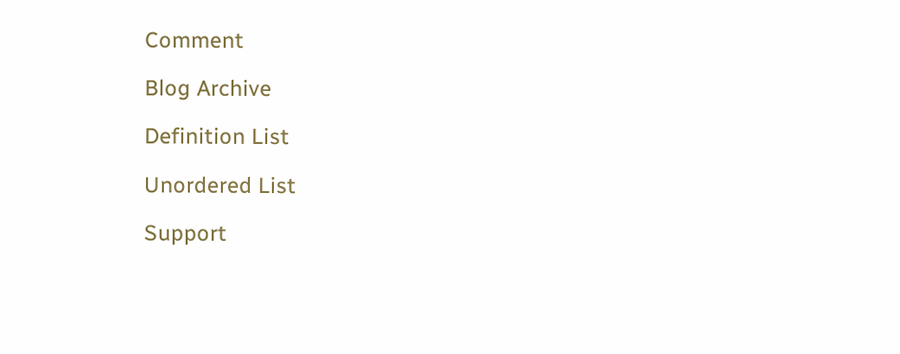Comment

Blog Archive

Definition List

Unordered List

Support